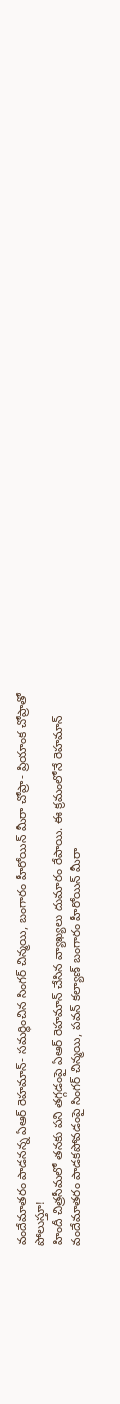వందేమాతరం పాడనన్న ఏఆర్ రెహమాన్- సమర్ధించిన సింగర్ చిన్మయి, బంగారం హీరోయిన్ మీరా చోప్రా- ప్రియాంక చోప్రాతో పోలుస్తూ!
హిందీ చిత్రసీమలో తనకు పని తగ్గడంపై ఏఆర్ రెహమాన్ చేసిన వ్యాఖ్యలు దుమారం రేపాయి. ఈ క్రమంలోనే రెహమాన్ వందేమాతరం పాడకపోవడంపై సింగర్ చిన్మయి, పవన్ కల్యాణ్ బంగారం హీరోయిన్ మీరా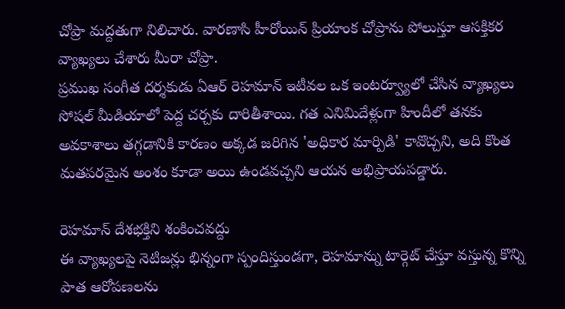చోప్రా మద్దతుగా నిలిచారు. వారణాసి హీరోయిన్ ప్రియాంక చోప్రాను పోలుస్తూ ఆసక్తికర వ్యాఖ్యలు చేశారు మీరా చోప్రా.
ప్రముఖ సంగీత దర్శకుడు ఏఆర్ రెహమాన్ ఇటీవల ఒక ఇంటర్వ్యూలో చేసిన వ్యాఖ్యలు సోషల్ మీడియాలో పెద్ద చర్చకు దారితీశాయి. గత ఎనిమిదేళ్లుగా హిందీలో తనకు అవకాశాలు తగ్గడానికి కారణం అక్కడ జరిగిన 'అధికార మార్పిడి' కావొచ్చని, అది కొంత మతపరమైన అంశం కూడా అయి ఉండవచ్చని ఆయన అభిప్రాయపడ్డారు.

రెహమాన్ దేశభక్తిని శంకించవద్దు
ఈ వ్యాఖ్యలపై నెటిజన్లు భిన్నంగా స్పందిస్తుండగా, రెహమాన్ను టార్గెట్ చేస్తూ వస్తున్న కొన్ని పాత ఆరోపణలను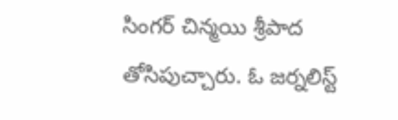సింగర్ చిన్మయి శ్రీపాద తోసిపుచ్చారు. ఓ జర్నలిస్ట్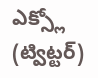ఎక్స్లో (ట్విట్టర్)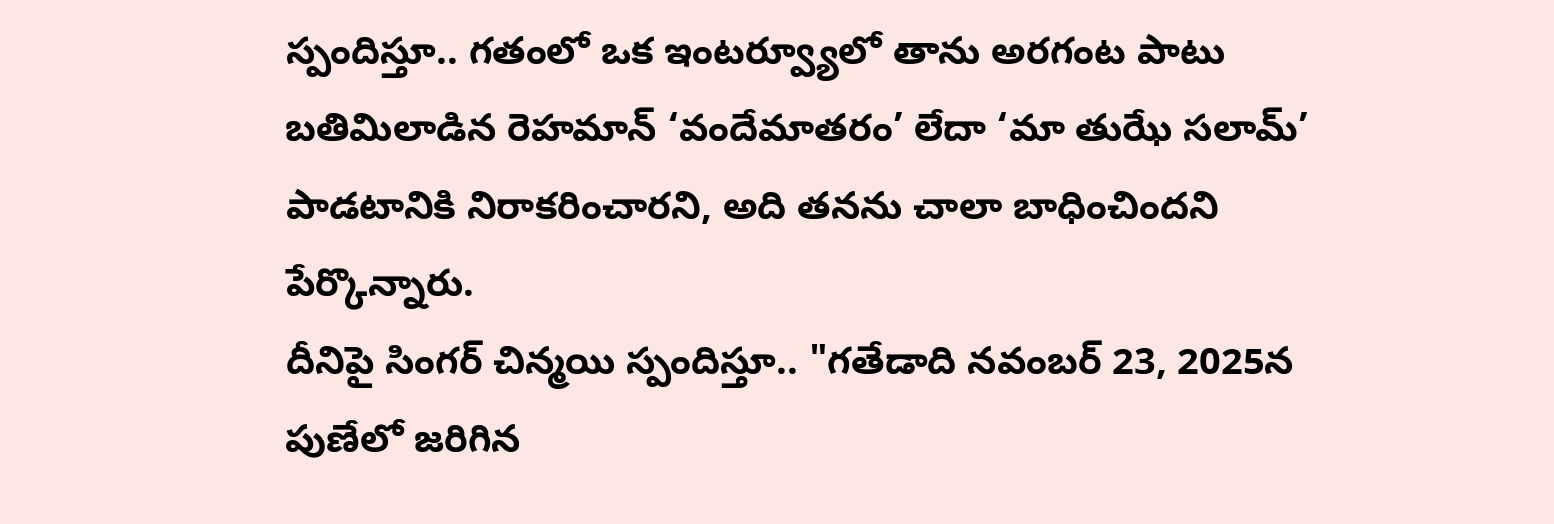స్పందిస్తూ.. గతంలో ఒక ఇంటర్వ్యూలో తాను అరగంట పాటు బతిమిలాడిన రెహమాన్ ‘వందేమాతరం’ లేదా ‘మా తుఝే సలామ్’ పాడటానికి నిరాకరించారని, అది తనను చాలా బాధించిందని పేర్కొన్నారు.
దీనిపై సింగర్ చిన్మయి స్పందిస్తూ.. "గతేడాది నవంబర్ 23, 2025న పుణేలో జరిగిన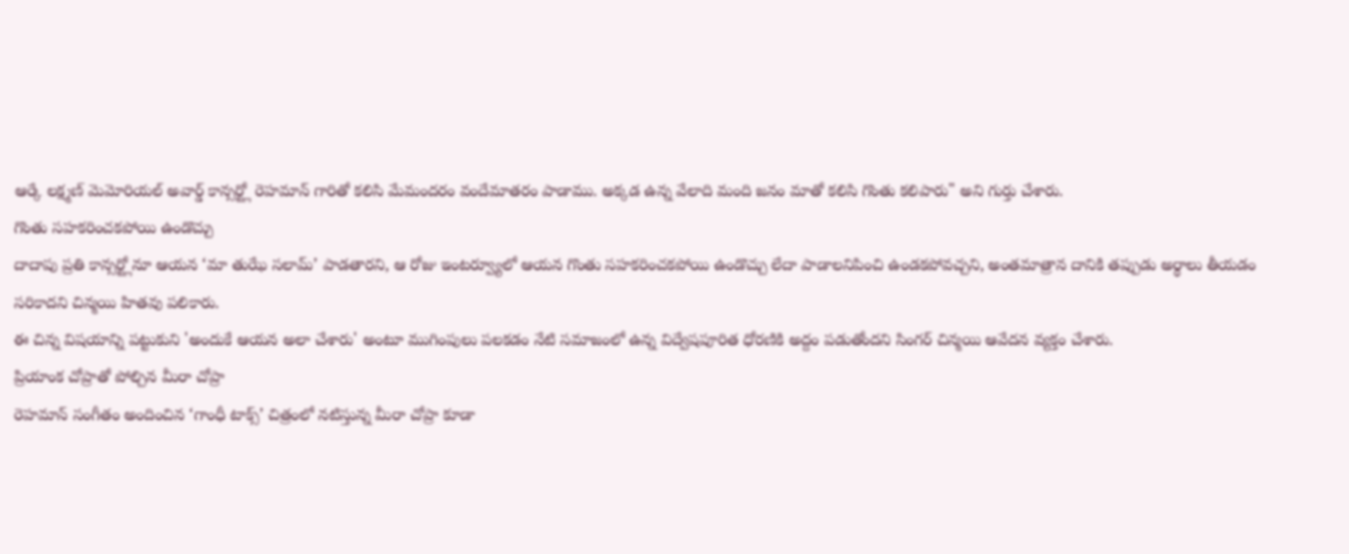ఆర్కే లక్ష్మణ్ మెమోరియల్ అవార్డ్ కాన్సర్ట్లో రెహమాన్ గారితో కలిసి మేమందరం వందేమాతరం పాడాము. అక్కడ ఉన్న వేలాది మంది జనం మాతో కలిసి గొంతు కలిపారు" అని గుర్తు చేశారు.
గొంతు సహకరించకపోయి ఉండొచ్చు
దాదాపు ప్రతి కాన్సర్ట్లోనూ ఆయన ‘మా తుఝే సలామ్’ పాడతారని, ఆ రోజు ఇంటర్వ్యూలో ఆయన గొంతు సహకరించకపోయి ఉండొచ్చు లేదా పాడాలనిపించి ఉండకపోవచ్చని, అంతమాత్రాన దానికి తప్పుడు అర్థాలు తీయడం సరికాదని చిన్మయి హితవు పలికారు.
ఈ చిన్న విషయాన్ని పట్టుకుని 'అందుకే ఆయన అలా చేశారు' అంటూ ముగింపులు పలకడం నేటి సమాజంలో ఉన్న విద్వేషపూరిత ధోరణికి అద్దం పడుతోందని సింగర్ చిన్మయి ఆవేదన వ్యక్తం చేశారు.
ప్రియాంక చోప్రాతో పోల్చిన మీరా చోప్రా
రెహమాన్ సంగీతం అందించిన ‘గాంధీ టాక్స్’ చిత్రంలో నటిస్తున్న మీరా చోప్రా కూడా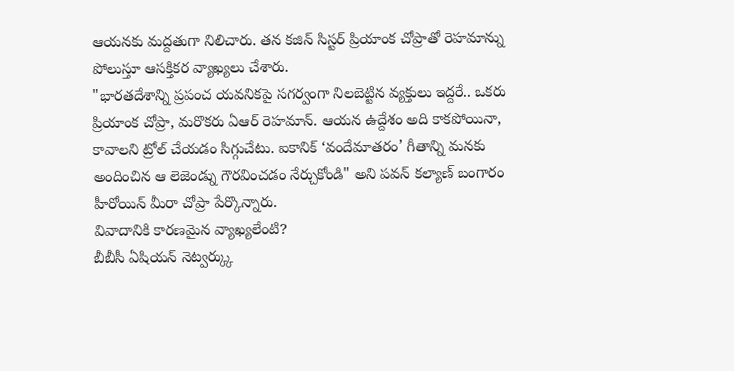ఆయనకు మద్దతుగా నిలిచారు. తన కజిన్ సిస్టర్ ప్రియాంక చోప్రాతో రెహమాన్ను పోలుస్తూ ఆసక్తికర వ్యాఖ్యలు చేశారు.
"భారతదేశాన్ని ప్రపంచ యవనికపై సగర్వంగా నిలబెట్టిన వ్యక్తులు ఇద్దరే.. ఒకరు ప్రియాంక చోప్రా, మరొకరు ఏఆర్ రెహమాన్. ఆయన ఉద్దేశం అది కాకపోయినా, కావాలని ట్రోల్ చేయడం సిగ్గుచేటు. ఐకానిక్ ‘వందేమాతరం’ గీతాన్ని మనకు అందించిన ఆ లెజెండ్ను గౌరవించడం నేర్చుకోండి" అని పవన్ కల్యాణ్ బంగారం హీరోయిన్ మీరా చోప్రా పేర్కొన్నారు.
వివాదానికి కారణమైన వ్యాఖ్యలేంటి?
బీబీసీ ఏషియన్ నెట్వర్క్కు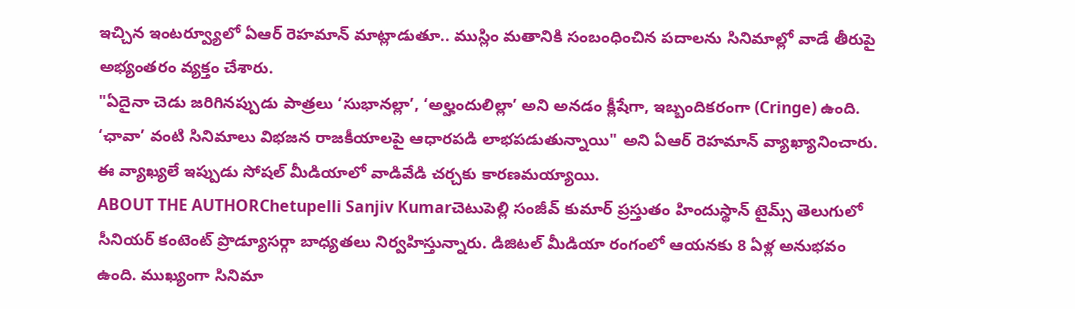ఇచ్చిన ఇంటర్వ్యూలో ఏఆర్ రెహమాన్ మాట్లాడుతూ.. ముస్లిం మతానికి సంబంధించిన పదాలను సినిమాల్లో వాడే తీరుపై అభ్యంతరం వ్యక్తం చేశారు.
"ఏదైనా చెడు జరిగినప్పుడు పాత్రలు ‘సుభానల్లా’, ‘అల్హందులిల్లా’ అని అనడం క్లీషేగా, ఇబ్బందికరంగా (Cringe) ఉంది. ‘ఛావా’ వంటి సినిమాలు విభజన రాజకీయాలపై ఆధారపడి లాభపడుతున్నాయి" అని ఏఆర్ రెహమాన్ వ్యాఖ్యానించారు. ఈ వ్యాఖ్యలే ఇప్పుడు సోషల్ మీడియాలో వాడివేడి చర్చకు కారణమయ్యాయి.
ABOUT THE AUTHORChetupelli Sanjiv Kumarచెటుపెల్లి సంజీవ్ కుమార్ ప్రస్తుతం హిందుస్థాన్ టైమ్స్ తెలుగులో సీనియర్ కంటెంట్ ప్రొడ్యూసర్గా బాధ్యతలు నిర్వహిస్తున్నారు. డిజిటల్ మీడియా రంగంలో ఆయనకు 8 ఏళ్ల అనుభవం ఉంది. ముఖ్యంగా సినిమా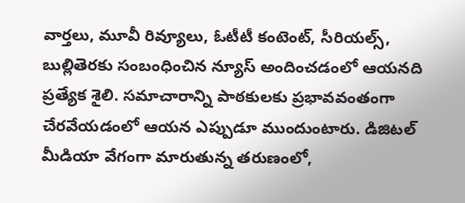వార్తలు, మూవీ రివ్యూలు, ఓటీటీ కంటెంట్, సీరియల్స్, బుల్లితెరకు సంబంధించిన న్యూస్ అందించడంలో ఆయనది ప్రత్యేక శైలి. సమాచారాన్ని పాఠకులకు ప్రభావవంతంగా చేరవేయడంలో ఆయన ఎప్పుడూ ముందుంటారు. డిజిటల్ మీడియా వేగంగా మారుతున్న తరుణంలో,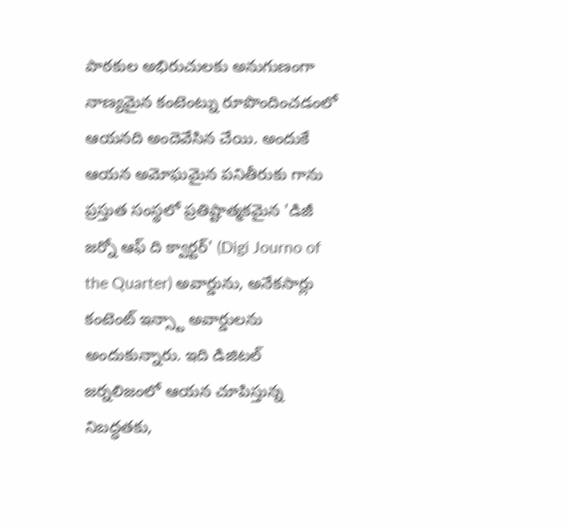పాఠకుల అభిరుచులకు అనుగుణంగా నాణ్యమైన కంటెంట్ను రూపొందించడంలో ఆయనది అందెవేసిన చేయి. అందుకే ఆయన అమోఘమైన పనితీరుకు గాను ప్రస్తుత సంస్థలో ప్రతిష్టాత్మకమైన 'డిజీ జర్నో ఆఫ్ ది క్వార్టర్' (Digi Journo of the Quarter) అవార్డును, అనేకసార్లు కంటెంట్ ఇన్స్టా అవార్డులను అందుకున్నారు. ఇది డిజిటల్ జర్నలిజంలో ఆయన చూపిస్తున్న నిబద్ధతకు,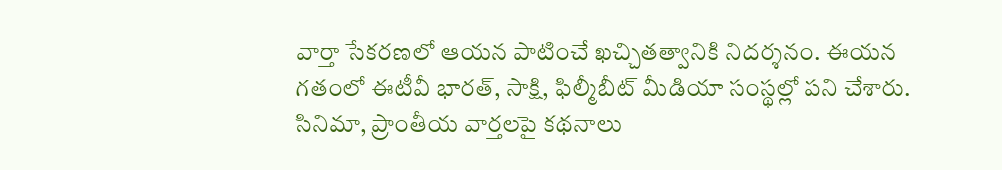వార్తా సేకరణలో ఆయన పాటించే ఖచ్చితత్వానికి నిదర్శనం. ఈయన గతంలో ఈటీవీ భారత్, సాక్షి, ఫిల్మీబీట్ మీడియా సంస్థల్లో పని చేశారు. సినిమా, ప్రాంతీయ వార్తలపై కథనాలు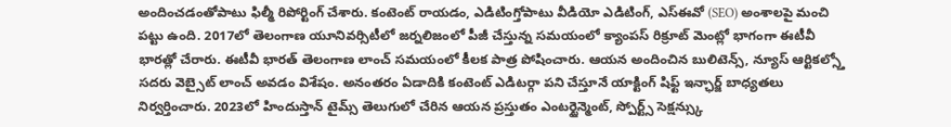అందించడంతోపాటు ఫిల్మీ రిపోర్టింగ్ చేశారు. కంటెంట్ రాయడం, ఎడిటింగ్తోపాటు వీడియో ఎడిటింగ్, ఎస్ఈవో (SEO) అంశాలపై మంచి పట్టు ఉంది. 2017లో తెలంగాణ యూనివర్సిటీలో జర్నలిజంలో పీజీ చేస్తున్న సమయంలో క్యాంపస్ రిక్రూట్ మెంట్లో భాగంగా ఈటీవీ భారత్లో చేరారు. ఈటీవీ భారత్ తెలంగాణ లాంచ్ సమయంలో కీలక పాత్ర పోషించారు. ఆయన అందించిన బులిటెన్స్, న్యూస్ ఆర్టికల్స్తో సదరు వెబ్సైట్ లాంచ్ అవడం విశేషం. అనంతరం ఏడాదికి కంటెంట్ ఎడిటర్గా పని చేస్తూనే యాక్టింగ్ షిఫ్ట్ ఇన్ఛార్జ్ బాధ్యతలు నిర్వర్తించారు. 2023లో హిందుస్తాన్ టైమ్స్ తెలుగులో చేరిన ఆయన ప్రస్తుతం ఎంటర్టైన్మెంట్, స్పోర్ట్స్ సెక్షన్స్కు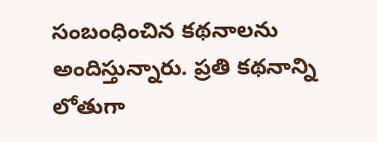సంబంధించిన కథనాలను అందిస్తున్నారు. ప్రతి కథనాన్ని లోతుగా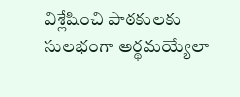విశ్లేషించి పాఠకులకు సులభంగా అర్థమయ్యేలా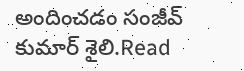అందించడం సంజీవ్ కుమార్ శైలి.Read